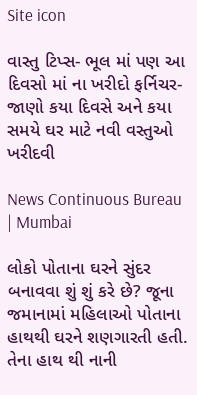Site icon

વાસ્તુ ટિપ્સ- ભૂલ માં પણ આ દિવસો માં ના ખરીદો ફર્નિચર- જાણો કયા દિવસે અને કયા સમયે ઘર માટે નવી વસ્તુઓ ખરીદવી

News Continuous Bureau | Mumbai

લોકો પોતાના ઘરને સુંદર બનાવવા શું શું કરે છે? જૂના જમાનામાં મહિલાઓ પોતાના હાથથી ઘરને શણગારતી હતી. તેના હાથ થી નાની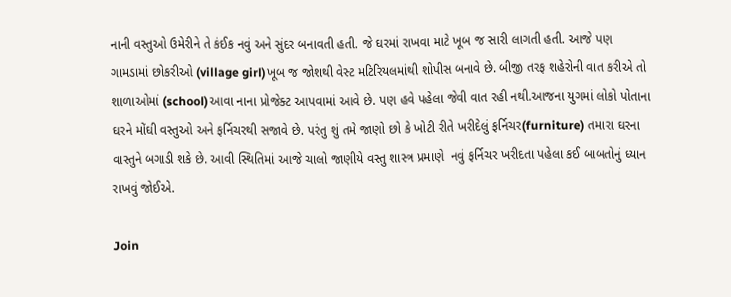નાની વસ્તુઓ ઉમેરીને તે કંઈક નવું અને સુંદર બનાવતી હતી. જે ઘરમાં રાખવા માટે ખૂબ જ સારી લાગતી હતી. આજે પણ ગામડામાં છોકરીઓ (village girl)ખૂબ જ જોશથી વેસ્ટ મટિરિયલમાંથી શોપીસ બનાવે છે. બીજી તરફ શહેરોની વાત કરીએ તો શાળાઓમાં (school)આવા નાના પ્રોજેક્ટ આપવામાં આવે છે. પણ હવે પહેલા જેવી વાત રહી નથી.આજના યુગમાં લોકો પોતાના ઘરને મોંઘી વસ્તુઓ અને ફર્નિચરથી સજાવે છે. પરંતુ શું તમે જાણો છો કે ખોટી રીતે ખરીદેલું ફર્નિચર(furniture) તમારા ઘરના વાસ્તુને બગાડી શકે છે. આવી સ્થિતિમાં આજે ચાલો જાણીયે વસ્તુ શાસ્ત્ર પ્રમાણે  નવું ફર્નિચર ખરીદતા પહેલા કઈ બાબતોનું ધ્યાન રાખવું જોઈએ.

Join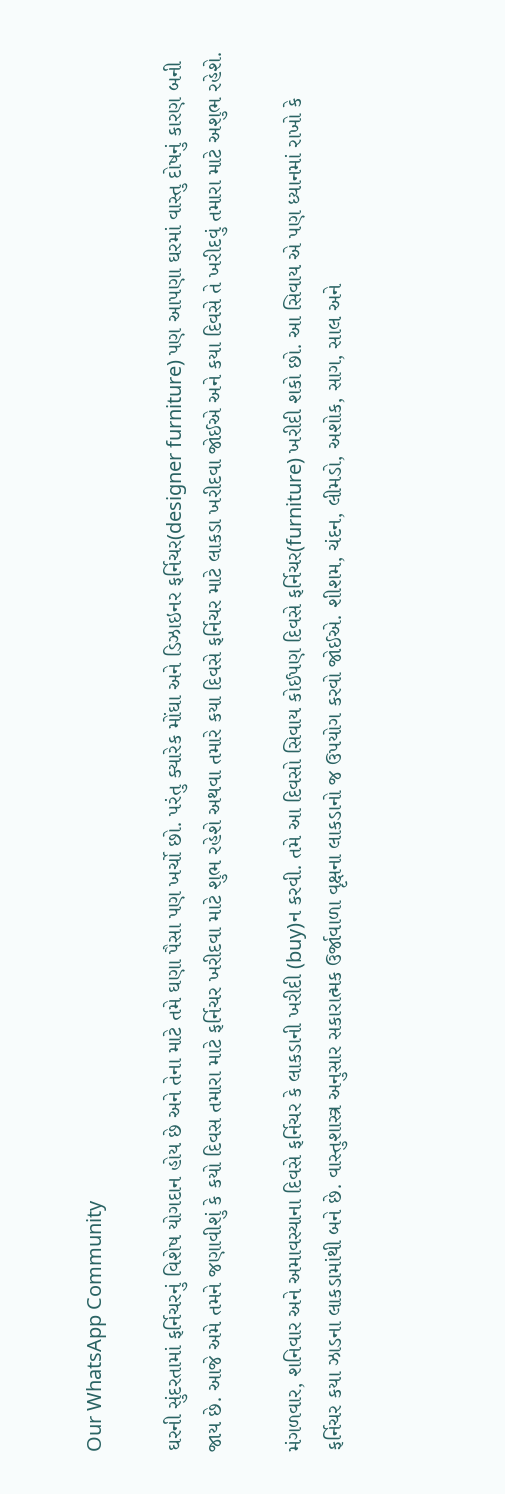Our WhatsApp Community

ઘરની સુંદરતામાં ફર્નિચરનું વિશેષ યોગદાન હોય છે અને તેના માટે તમે ઘણા પૈસા પણ ખર્ચો છો. પરંતુ ક્યારેક મોંઘા અને ડિઝાઇનર ફર્નિચર(designer furniture) પણ આપણા ઘરમાં વાસ્તુ દોષનું કારણ બની જાય છે. આજે અમે તમને જણાવીશું કે કયો દિવસ તમારા માટે ફર્નિચર ખરીદવા માટે શુભ રહેશે અથવા તમારે કયા દિવસે ફર્નિચર માટે લાકડા ખરીદવા જોઈએ અને કયા દિવસે તે ખરીદવું તમારા માટે અશુભ રહેશે.

મંગળવાર, શનિવાર અને અમાવસ્યાના દિવસે ફર્નિચર કે લાકડાની ખરીદી (buy)ન કરવી. તમે આ દિવસો સિવાય કોઈપણ દિવસે ફર્નિચર(furniture) ખરીદી શકો છો. આ સિવાય એ પણ ધ્યાનમાં રાખો કે ફર્નિચર કયા ઝાડના લાકડામાંથી બને છે. વાસ્તુશાસ્ત્ર અનુસાર સકારાત્મક ઉર્જાવાળા વૃક્ષના લાકડાનો જ ઉપયોગ કરવો જોઈએ. શીશમ, ચંદન, લીમડો, અશોક, સાગ, સાલ અને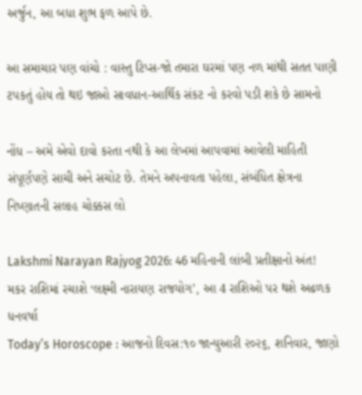અર્જુન, આ બધા શુભ ફળ આપે છે.

આ સમાચાર પણ વાંચો : વાસ્તુ ટિપ્સ-જો તમારા ઘરમાં પણ નળ માંથી સતત પાણી ટપકતું હોય તો થઇ જાઓ સાવધાન-આર્થિક સંકટ નો કરવો પડી શકે છે સામનો

નોંધ – અમે એવો દાવો કરતા નથી કે આ લેખમાં આપવામાં આવેલી માહિતી સંપૂર્ણપણે સાચી અને સચોટ છે. તેમને અપનાવતા પહેલા, સંબંધિત ક્ષેત્રના નિષ્ણાતની સલાહ ચોક્કસ લો

Lakshmi Narayan Rajyog 2026: 46 મહિનાની લાંબી પ્રતીક્ષાનો અંત! મકર રાશિમાં રચાશે ‘લક્ષ્મી નારાયણ રાજયોગ’, આ 4 રાશિઓ પર થશે અઢળક ધનવર્ષા
Today’s Horoscope : આજનો દિવસ:૧૦ જાન્યુઆરી ૨૦૨૬, શનિવાર, જાણો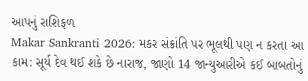આપનું રાશિફળ
Makar Sankranti 2026: મકર સંક્રાંતિ પર ભૂલથી પણ ન કરતા આ કામ: સૂર્ય દેવ થઈ શકે છે નારાજ, જાણો 14 જાન્યુઆરીએ કઈ બાબતોનું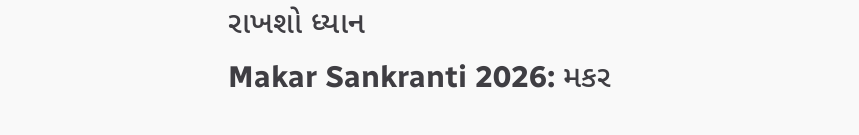રાખશો ધ્યાન
Makar Sankranti 2026: મકર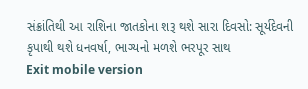સંક્રાંતિથી આ રાશિના જાતકોના શરૂ થશે સારા દિવસો: સૂર્યદેવની કૃપાથી થશે ધનવર્ષા, ભાગ્યનો મળશે ભરપૂર સાથ
Exit mobile version